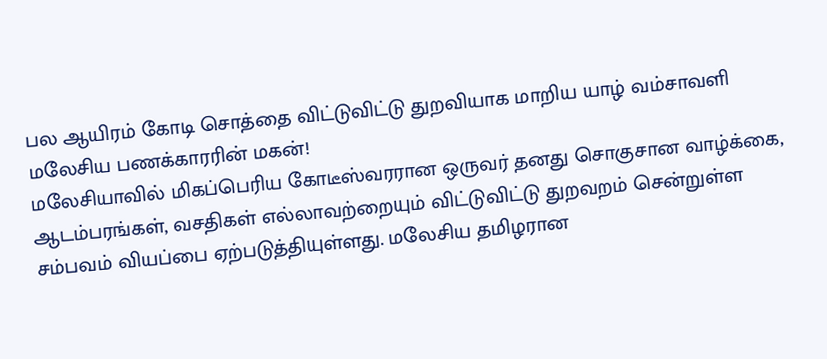பல ஆயிரம் கோடி சொத்தை விட்டுவிட்டு துறவியாக மாறிய யாழ் வம்சாவளி மலேசிய பணக்காரரின் மகன்!
மலேசியாவில் மிகப்பெரிய கோடீஸ்வரரான ஒருவர் தனது சொகுசான வாழ்க்கை, ஆடம்பரங்கள், வசதிகள் எல்லாவற்றையும் விட்டுவிட்டு துறவறம் சென்றுள்ள சம்பவம் வியப்பை ஏற்படுத்தியுள்ளது. மலேசிய தமிழரான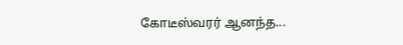கோடீஸ்வரர் ஆனந்த...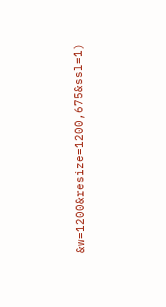&w=1200&resize=1200,675&ssl=1)